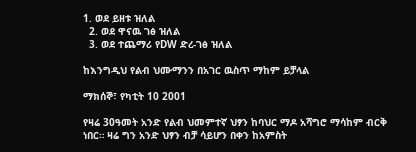1. ወደ ይዘቱ ዝለል
  2. ወደ ዋናዉ ገፅ ዝለል
  3. ወደ ተጨማሪ የDW ድረ-ገፅ ዝለል

ከእንግዲህ የልብ ህሙማንን በአገር ዉስጥ ማከም ይቻላል

ማክሰኞ፣ የካቲት 10 2001

የዛሬ 30ዓመት አንድ የልብ ህመምተኛ ህፃን ከባህር ማዶ አሻግሮ ማሳከም ብርቅ ነበር። ዛሬ ግን አንድ ህፃን ብቻ ሳይሆን በቀን ከአምስት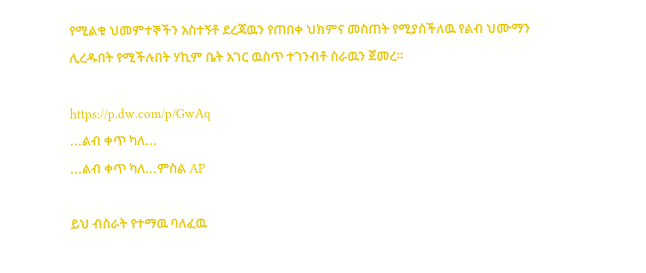የሚልቁ ህመምተኞችን አስተኝቶ ደረጃዉን የጠበቀ ህክምና መስጠት የሚያስችለዉ የልብ ህሙማን ሊረዱበት የሚችሉበት ሃኪም ቤት አገር ዉስጥ ተገንብቶ ስራዉን ጀመረ።

https://p.dw.com/p/GwAq
...ልብ ቀጥ ካለ...
...ልብ ቀጥ ካለ...ምስል AP

ይህ ብስራት የተማዉ ባለፈዉ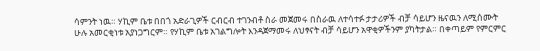ሳምንት ነዉ። ሃኪም ቤቱ በበጎ አድራጊዎች ርብርብ ተገንብቶ ስራ መጀመሩ በስራዉ ለተሳተፉ ታታሪዎች ብቻ ሳይሆን ዜናዉን ለሚሰሙት ሁሉ አመርቂነቱ አያነጋግርም። የሃኪም ቤቱ አገልግሎት እንዳጀማመሩ ለህፃናት ብቻ ሳይሆን አዋቂዎችንም ያካትታል። በቀጣይም የምርምር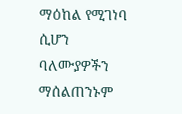ማዕከል የሚገነባ ሲሆን ባለሙያዎችን ማሰልጠንኑም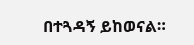በተጓዳኝ ይከወናል።